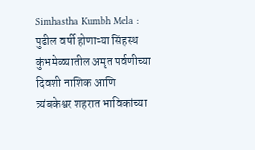Simhastha Kumbh Mela : पुढील वर्षी होणाऱ्या सिंहस्थ कुंभमेळ्यातील अमृत पर्वणीच्या दिवशी नाशिक आणि त्र्यंबकेश्वर शहरात भाविकांच्या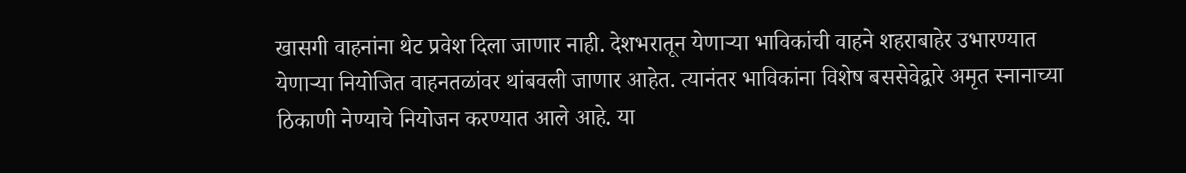खासगी वाहनांना थेट प्रवेश दिला जाणार नाही. देशभरातून येणाऱ्या भाविकांची वाहने शहराबाहेर उभारण्यात येणाऱ्या नियोजित वाहनतळांवर थांबवली जाणार आहेत. त्यानंतर भाविकांना विशेष बससेवेद्वारे अमृत स्नानाच्या ठिकाणी नेण्याचे नियोजन करण्यात आले आहे. या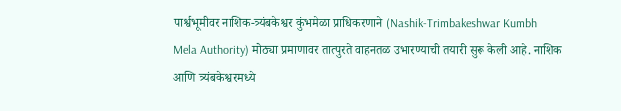पार्श्वभूमीवर नाशिक-त्र्यंबकेश्वर कुंभमेळा प्राधिकरणाने (Nashik-Trimbakeshwar Kumbh Mela Authority) मोठ्या प्रमाणावर तात्पुरते वाहनतळ उभारण्याची तयारी सुरू केली आहे. नाशिक आणि त्र्यंबकेश्वरमध्ये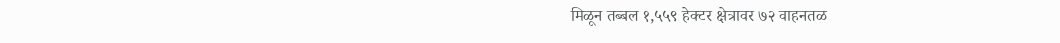मिळून तब्बल १,५५९ हेक्टर क्षेत्रावर ७२ वाहनतळ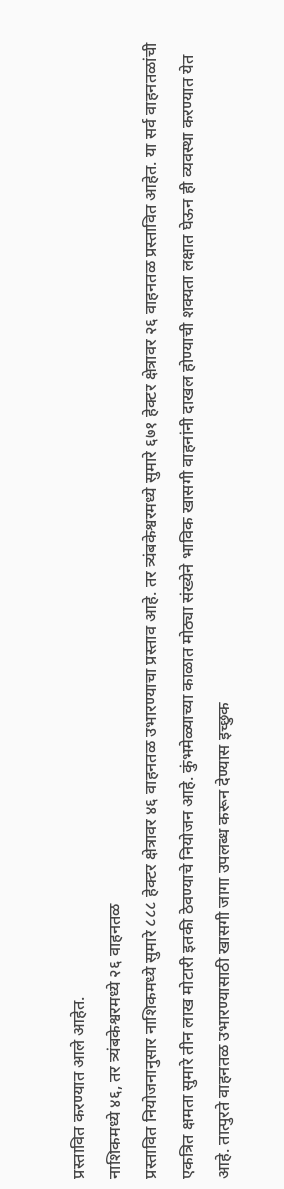प्रस्तावित करण्यात आले आहेत.
नाशिकमध्ये ४६, तर त्र्यंबकेश्वरमध्ये २६ वाहनतळ
प्रस्तावित नियोजनानुसार नाशिकमध्ये सुमारे ८८८ हेक्टर क्षेत्रावर ४६ वाहनतळ उभारण्याचा प्रस्ताव आहे. तर त्र्यंबकेश्वरमध्ये सुमारे ६७१ हेक्टर क्षेत्रावर २६ वाहनतळ प्रस्तावित आहेत. या सर्व वाहनतळांची एकत्रित क्षमता सुमारे तीन लाख मोटारी इतकी ठेवण्याचे नियोजन आहे. कुंभमेळ्याच्या काळात मोठ्या संख्येने भाविक खासगी वाहनांनी दाखल होण्याची शक्यता लक्षात घेऊन ही व्यवस्था करण्यात येत आहे. तात्पुरते वाहनतळ उभारण्यासाठी खासगी जागा उपलब्ध करून देण्यास इच्छुक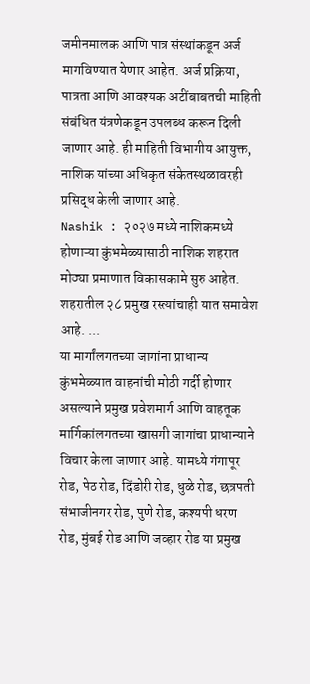जमीनमालक आणि पात्र संस्थांकडून अर्ज मागविण्यात येणार आहेत. अर्ज प्रक्रिया, पात्रता आणि आवश्यक अटींबाबतची माहिती संबंधित यंत्रणेकडून उपलब्ध करून दिली जाणार आहे. ही माहिती विभागीय आयुक्त, नाशिक यांच्या अधिकृत संकेतस्थळावरही प्रसिद्ध केली जाणार आहे.
Nashik : २०२७ मध्ये नाशिकमध्ये होणाऱ्या कुंभमेळ्यासाठी नाशिक शहरात मोठ्या प्रमाणात विकासकामे सुरु आहेत. शहरातील २८ प्रमुख रस्त्यांचाही यात समावेश आहे. ...
या मार्गांलगतच्या जागांना प्राधान्य
कुंभमेळ्यात वाहनांची मोठी गर्दी होणार असल्याने प्रमुख प्रवेशमार्ग आणि वाहतूक मार्गिकांलगतच्या खासगी जागांचा प्राधान्याने विचार केला जाणार आहे. यामध्ये गंगापूर रोड, पेठ रोड, दिंडोरी रोड, धुळे रोड, छत्रपती संभाजीनगर रोड, पुणे रोड, कश्यपी धरण रोड, मुंबई रोड आणि जव्हार रोड या प्रमुख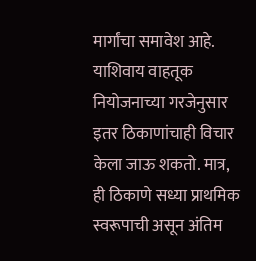मार्गांचा समावेश आहे. याशिवाय वाहतूक नियोजनाच्या गरजेनुसार इतर ठिकाणांचाही विचार केला जाऊ शकतो. मात्र, ही ठिकाणे सध्या प्राथमिक स्वरूपाची असून अंतिम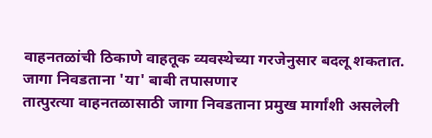वाहनतळांची ठिकाणे वाहतूक व्यवस्थेच्या गरजेनुसार बदलू शकतात.
जागा निवडताना 'या' बाबी तपासणार
तात्पुरत्या वाहनतळासाठी जागा निवडताना प्रमुख मार्गांशी असलेली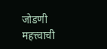जोडणी महत्त्वाची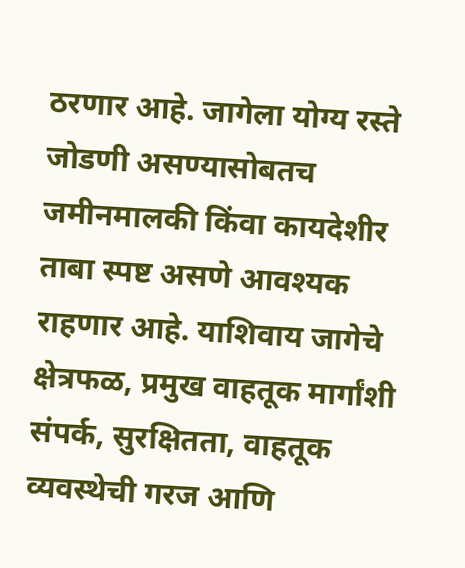ठरणार आहे. जागेला योग्य रस्ते जोडणी असण्यासोबतच जमीनमालकी किंवा कायदेशीर ताबा स्पष्ट असणे आवश्यक राहणार आहे. याशिवाय जागेचे क्षेत्रफळ, प्रमुख वाहतूक मार्गांशी संपर्क, सुरक्षितता, वाहतूक व्यवस्थेची गरज आणि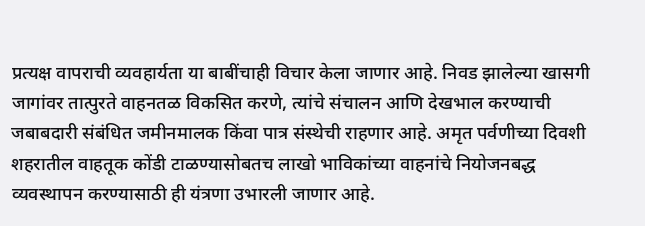प्रत्यक्ष वापराची व्यवहार्यता या बाबींचाही विचार केला जाणार आहे. निवड झालेल्या खासगी जागांवर तात्पुरते वाहनतळ विकसित करणे, त्यांचे संचालन आणि देखभाल करण्याची जबाबदारी संबंधित जमीनमालक किंवा पात्र संस्थेची राहणार आहे. अमृत पर्वणीच्या दिवशी शहरातील वाहतूक कोंडी टाळण्यासोबतच लाखो भाविकांच्या वाहनांचे नियोजनबद्ध व्यवस्थापन करण्यासाठी ही यंत्रणा उभारली जाणार आहे.